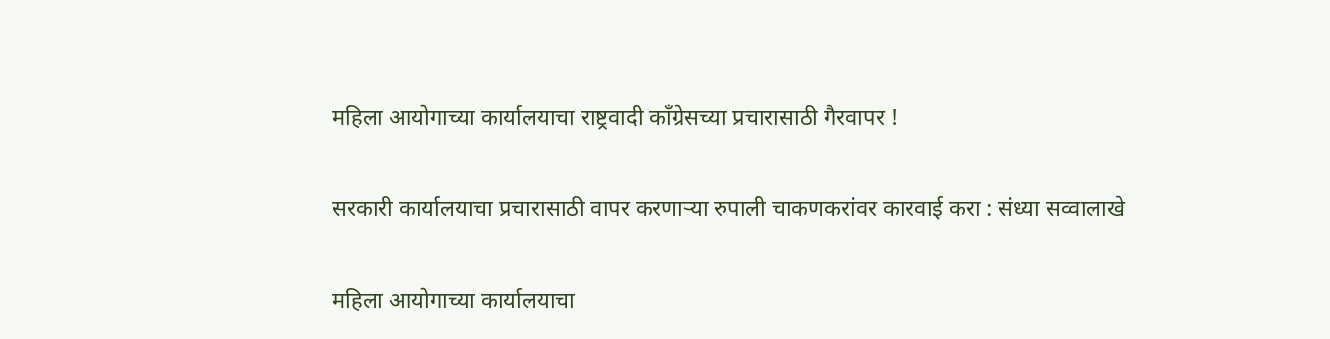महिला आयोगाच्या कार्यालयाचा राष्ट्रवादी काँग्रेसच्या प्रचारासाठी गैरवापर !

सरकारी कार्यालयाचा प्रचारासाठी वापर करणाऱ्या रुपाली चाकणकरांवर कारवाई करा : संध्या सव्वालाखे

महिला आयोगाच्या कार्यालयाचा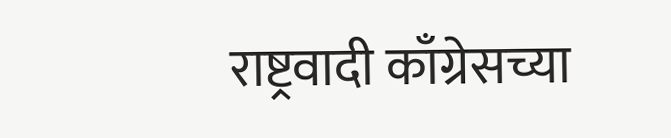राष्ट्रवादी काँग्रेसच्या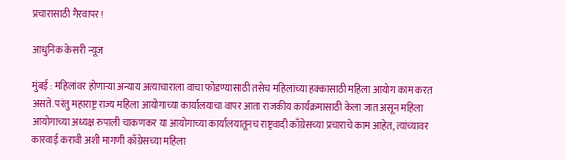प्रचारासाठी गैरवापर !

आधुनिक केसरी न्यूज

मुंबई : महिलांवर होणार्‍या अन्याय अत्याचाराला वाचा फोडण्यासाठी तसेच महिलांच्या हक्कासाठी महिला आयोग काम करत असते. परंतु महाराष्ट्र राज्य महिला आयोगाच्या कार्यालयाचा वापर आता राजकीय कार्यक्रमासाठी केला जात असून महिला आयोगाच्या अध्यक्ष रुपाली चाकणकर या आयोगाच्या कार्यालयातूनच राष्ट्रवादी काँग्रेसच्या प्रचाराचे काम आहेत, त्यांच्यावर कारवाई करावी अशी मागणी काँग्रेसच्या महिला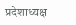प्रदेशाध्यक्ष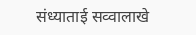संध्याताई सव्वालाखे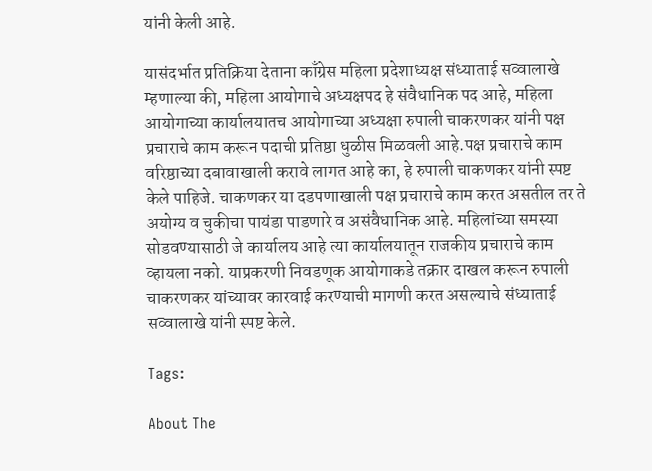यांनी केली आहे.

यासंदर्भात प्रतिक्रिया देताना काँग्रेस महिला प्रदेशाध्यक्ष संध्याताई सव्वालाखे म्हणाल्या की, महिला आयोगाचे अध्यक्षपद हे संवैधानिक पद आहे, महिला आयोगाच्या कार्यालयातच आयोगाच्या अध्यक्षा रुपाली चाकरणकर यांनी पक्ष प्रचाराचे काम करून पदाची प्रतिष्ठा धुळीस मिळवली आहे.पक्ष प्रचाराचे काम वरिष्ठाच्या दबावाखाली करावे लागत आहे का, हे रुपाली चाकणकर यांनी स्पष्ट केले पाहिजे. चाकणकर या दडपणाखाली पक्ष प्रचाराचे काम करत असतील तर ते अयोग्य व चुकीचा पायंडा पाडणारे व असंवैधानिक आहे. महिलांच्या समस्या सोडवण्यासाठी जे कार्यालय आहे त्या कार्यालयातून राजकीय प्रचाराचे काम व्हायला नको. याप्रकरणी निवडणूक आयोगाकडे तक्रार दाखल करून रुपाली चाकरणकर यांच्यावर कारवाई करण्याची मागणी करत असल्याचे संध्याताई सव्वालाखे यांनी स्पष्ट केले.

Tags:

About The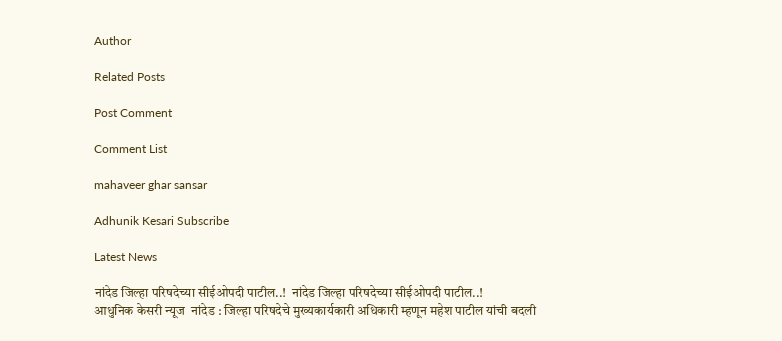Author

Related Posts

Post Comment

Comment List

mahaveer ghar sansar

Adhunik Kesari Subscribe

Latest News

नांदेड जिल्हा परिषदेच्या सीईओपदी पाटील..!  नांदेड जिल्हा परिषदेच्या सीईओपदी पाटील..!
आधुनिक केसरी न्यूज  नांदेड : जिल्हा परिषदेचे मुख्यकार्यकारी अधिकारी म्हणून महेश पाटील यांची बदली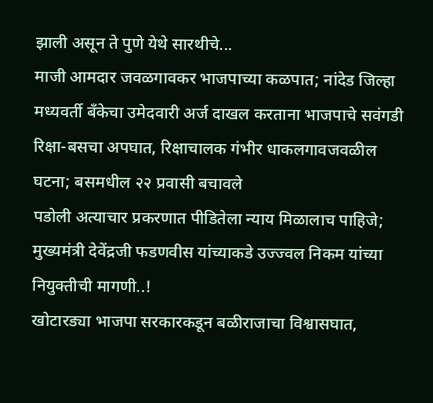झाली असून ते पुणे येथे सारथीचे...
माजी आमदार जवळगावकर भाजपाच्या कळपात; नांदेड जिल्हा मध्यवर्ती बँकेचा उमेदवारी अर्ज दाखल करताना भाजपाचे सवंगडी
रिक्षा-बसचा अपघात, रिक्षाचालक गंभीर धाकलगावजवळील घटना; बसमधील २२ प्रवासी बचावले
पडोली अत्याचार प्रकरणात पीडितेला न्याय मिळालाच पाहिजे; मुख्यमंत्री देवेंद्रजी फडणवीस यांच्याकडे उज्ज्वल निकम यांच्या नियुक्तीची मागणी..!
खोटारड्या भाजपा सरकारकडून बळीराजाचा विश्वासघात,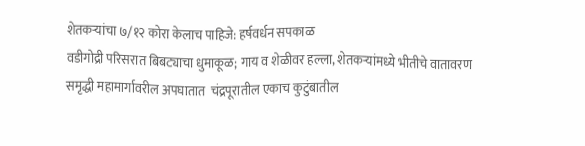शेतकऱ्यांचा ७/१२ कोरा केलाच पाहिजे: हर्षवर्धन सपकाळ
वडीगोद्री परिसरात बिबट्याचा धुमाकूळ; गाय व शेळीवर हल्ला, शेतकऱ्यांमध्ये भीतीचे वातावरण
समृद्धी महामार्गावरील अपघातात  चंद्रपूरातील एकाच कुटुंबातील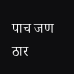पाच जण ठार